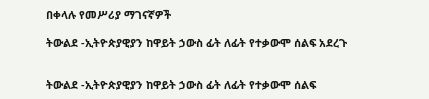በቀላሉ የመሥሪያ ማገናኛዎች

ትውልደ -ኢትዮጵያዊያን ከዋይት ኃውስ ፊት ለፊት የተቃውሞ ሰልፍ አደረጉ


ትውልደ -ኢትዮጵያዊያን ከዋይት ኃውስ ፊት ለፊት የተቃውሞ ሰልፍ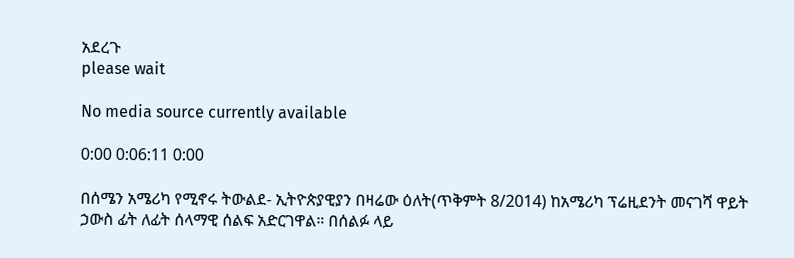አደረጉ
please wait

No media source currently available

0:00 0:06:11 0:00

በሰሜን አሜሪካ የሚኖሩ ትውልደ- ኢትዮጵያዊያን በዛሬው ዕለት(ጥቅምት 8/2014) ከአሜሪካ ፕሬዚደንት መናገሻ ዋይት ኃውስ ፊት ለፊት ሰላማዊ ሰልፍ አድርገዋል። በሰልፉ ላይ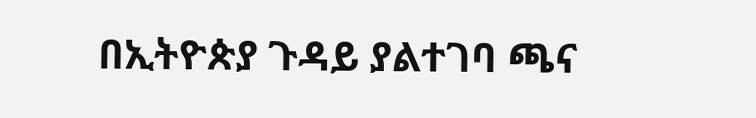በኢትዮጵያ ጉዳይ ያልተገባ ጫና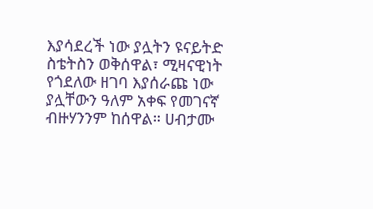እያሳደረች ነው ያሏትን ዩናይትድ ስቴትስን ወቅሰዋል፣ ሚዛናዊነት የጎደለው ዘገባ እያሰራጩ ነው ያሏቸውን ዓለም አቀፍ የመገናኛ ብዙሃንንም ከሰዋል። ሀብታሙ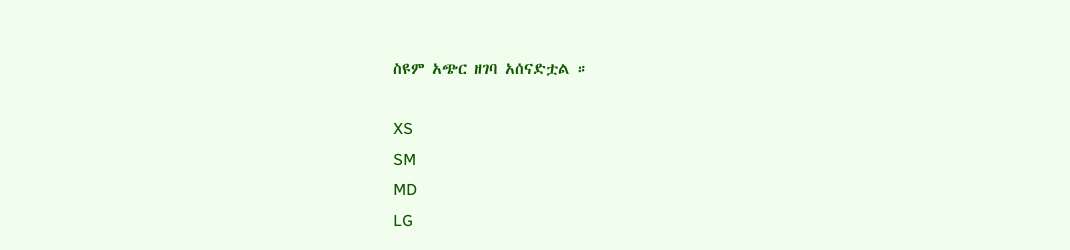ስዩም አጭር ዘገባ አሰናድቷል ።

XS
SM
MD
LG